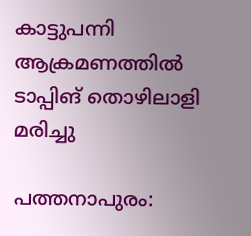കാട്ടുപന്നി ആക്രമണത്തില്‍ ടാപ്പിങ് തൊഴിലാളി മരിച്ചു

പത്തനാപുരം: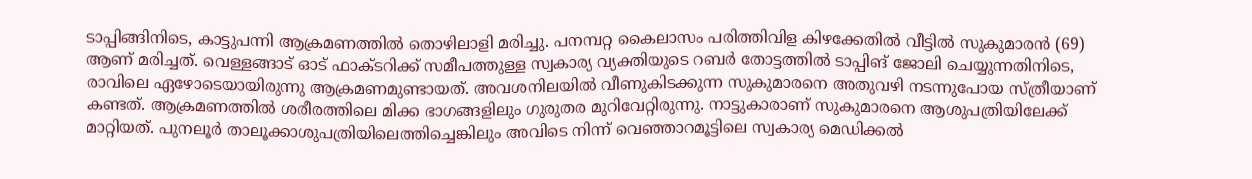ടാപ്പിങ്ങിനിടെ, കാട്ടുപന്നി ആക്രമണത്തില്‍ തൊഴിലാളി മരിച്ചു. പനമ്പറ്റ കൈലാസം പരിത്തിവിള കിഴക്കേതിൽ വീട്ടിൽ സുകുമാരൻ (69) ആണ് മരിച്ചത്. വെള്ളങ്ങാട് ഓട് ഫാക്ടറിക്ക് സമീപത്തുള്ള സ്വകാര്യ വ്യക്തിയുടെ റബര്‍ തോട്ടത്തില്‍ ടാപ്പിങ് ജോലി ചെയ്യുന്നതിനിടെ, രാവിലെ ഏഴോടെയായിരുന്നു ആക്രമണമുണ്ടായത്‌. അവശനിലയിൽ വീണുകിടക്കുന്ന സുകുമാരനെ അതുവഴി നടന്നുപോയ സ്ത്രീയാണ് കണ്ടത്. ആക്രമണത്തില്‍ ശരീരത്തിലെ മിക്ക ഭാഗങ്ങളിലും ഗുരുതര മുറിവേറ്റിരുന്നു. നാട്ടുകാരാണ് സുകുമാരനെ ആശുപത്രിയിലേക്ക് മാറ്റിയത്. പുനലൂര്‍ താലൂക്കാശുപത്രിയിലെത്തിച്ചെങ്കിലും അവിടെ നിന്ന് വെഞ്ഞാറമൂട്ടിലെ സ്വകാര്യ മെഡിക്കല്‍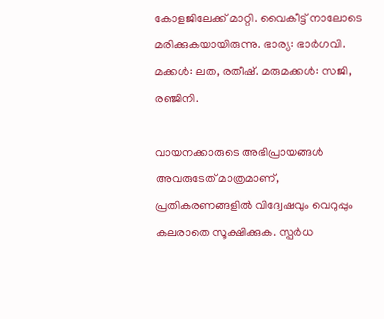കോളജിലേക്ക് മാറ്റി. വൈകീട്ട് നാലോടെ മരിക്കുകയായിരുന്നു. ഭാര്യ: ഭാര്‍ഗവി. മക്കള്‍: ലത, രതീഷ്. മരുമക്കൾ: സജി, രഞ്ജിനി.

വായനക്കാരുടെ അഭിപ്രായങ്ങള്‍ അവരുടേത് മാത്രമാണ്, പ്രതികരണങ്ങളിൽ വിദ്വേഷവും വെറുപ്പും കലരാതെ സൂക്ഷിക്കുക. സ്പർധ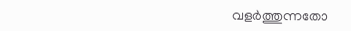വളർത്തുന്നതോ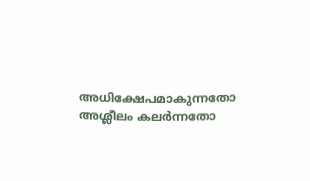അധിക്ഷേപമാകുന്നതോ അശ്ലീലം കലർന്നതോ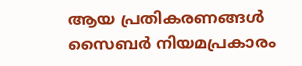ആയ പ്രതികരണങ്ങൾ സൈബർ നിയമപ്രകാരം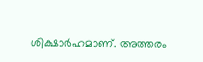ശിക്ഷാർഹമാണ്. അത്തരം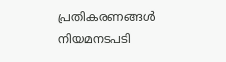പ്രതികരണങ്ങൾ നിയമനടപടി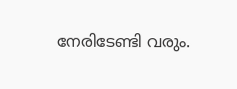നേരിടേണ്ടി വരും.